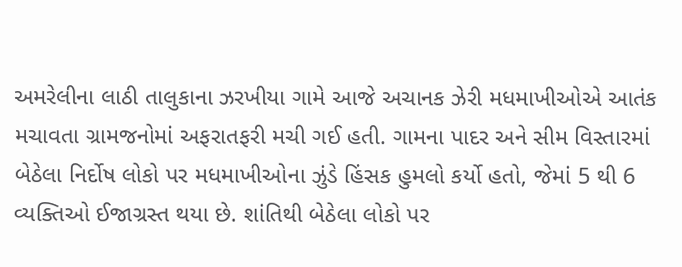અમરેલીના લાઠી તાલુકાના ઝરખીયા ગામે આજે અચાનક ઝેરી મધમાખીઓએ આતંક મચાવતા ગ્રામજનોમાં અફરાતફરી મચી ગઈ હતી. ગામના પાદર અને સીમ વિસ્તારમાં બેઠેલા નિર્દોષ લોકો પર મધમાખીઓના ઝુંડે હિંસક હુમલો કર્યો હતો, જેમાં 5 થી 6 વ્યક્તિઓ ઈજાગ્રસ્ત થયા છે. શાંતિથી બેઠેલા લોકો પર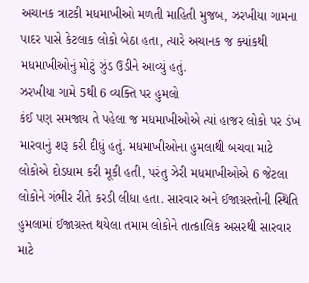અચાનક ત્રાટકી મધમાખીઓ મળતી માહિતી મુજબ, ઝરખીયા ગામના પાદર પાસે કેટલાક લોકો બેઠા હતા, ત્યારે અચાનક જ ક્યાંકથી મધમાખીઓનું મોટું ઝુંડ ઉડીને આવ્યું હતું.
ઝરખીયા ગામે 5થી 6 વ્યક્તિ પર હુમલો
કંઈ પણ સમજાય તે પહેલા જ મધમાખીઓએ ત્યાં હાજર લોકો પર ડંખ મારવાનું શરૂ કરી દીધું હતું. મધમાખીઓના હુમલાથી બચવા માટે લોકોએ દોડધામ કરી મૂકી હતી, પરંતુ ઝેરી મધમાખીઓએ 6 જેટલા લોકોને ગંભીર રીતે કરડી લીધા હતા. સારવાર અને ઈજાગ્રસ્તોની સ્થિતિ હુમલામાં ઈજાગ્રસ્ત થયેલા તમામ લોકોને તાત્કાલિક અસરથી સારવાર માટે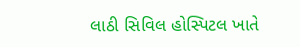લાઠી સિવિલ હોસ્પિટલ ખાતે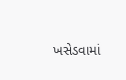ખસેડવામાં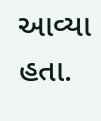આવ્યા હતા.